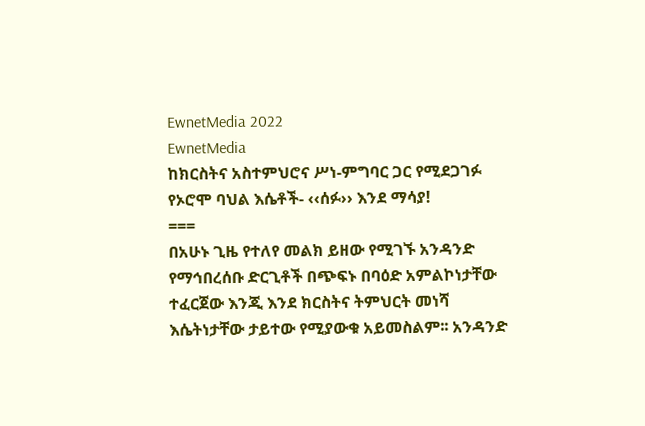EwnetMedia 2022
EwnetMedia
ከክርስትና አስተምህሮና ሥነ-ምግባር ጋር የሚደጋገፉ የኦሮሞ ባህል እሴቶች- ‹‹ሰፉ›› እንደ ማሳያ!
===
በአሁኑ ጊዜ የተለየ መልክ ይዘው የሚገኙ አንዳንድ የማኅበረሰቡ ድርጊቶች በጭፍኑ በባዕድ አምልኮነታቸው ተፈርጀው እንጂ እንደ ክርስትና ትምህርት መነሻ እሴትነታቸው ታይተው የሚያውቁ አይመስልም፡፡ አንዳንድ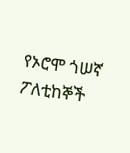የኦሮሞ ጎሠኛ ፖለቲከኞች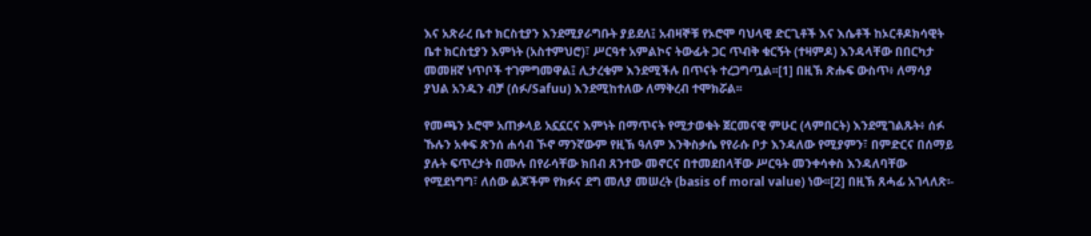እና አጽራረ ቤተ ክርስቲያን እንደሚያራግቡት ያይደለ፤ አብዛኞቹ የኦሮሞ ባህላዊ ድርጊቶች እና እሴቶች ከኦርቶዶክሳዊት ቤተ ክርስቲያን እምነት (አስተምህሮ)፣ ሥርዓተ አምልኮና ትውፊት ጋር ጥብቅ ቁርኝት (ተዛምዶ) እንዳላቸው በበርካታ መመዘኛ ነጥቦች ተገምግመዋል፤ ሊታረቁም እንደሚችሉ በጥናት ተረጋግጧል፡፡[1] በዚኽ ጽሑፍ ውስጥ፥ ለማሳያ ያህል አንዱን ብቻ (ሰፉ/Safuu) እንደሚከተለው ለማቅረብ ተሞክሯል፡፡

የመጫን ኦሮሞ አጠቃላይ አኗኗርና እምነት በማጥናት የሚታወቁት ጀርመናዊ ምሁር (ላምበርት) እንደሚገልጹት፥ ሰፉ ኹሉን አቀፍ ጽንሰ ሐሳብ ኾኖ ማንኛውም የዚኽ ዓለም እንቅስቃሴ የየራሱ ቦታ እንዳለው የሚያምን፣ በምድርና በሰማይ ያሉት ፍጥረታት በሙሉ በየራሳቸው ክበብ ጸንተው መኖርና በተመደበላቸው ሥርዓት መንቀሳቀስ እንዳለባቸው የሚደነግግ፣ ለሰው ልጆችም የክፉና ደግ መለያ መሠረት (basis of moral value) ነው፡፡[2] በዚኽ ጸሓፊ አገላለጽ፡-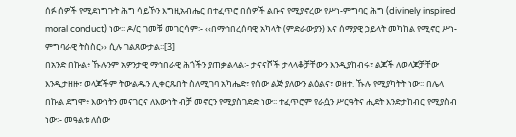ሰፉ ሰዎች የሚደነግጉት ሕግ ሳይኾን እግዚአብሔር በተፈጥሮ በሰዎች ልቡና የሚያኖረው የሥነ-ምግባር ሕግ (divinely inspired moral conduct) ነው፡፡ ዶ/ር ገመቹ መገርሳም፡- ‹‹በማኅበረሰባዊ አካላት (ምድራውያን) እና ሰማያዊ ኃይላት መካከል የሚኖር ሥነ-ምግባራዊ ትስስር›› ሲሉ ገልጸውታል፡፡[3]
በአንድ በኩል፥ ኹሉንም አዎንታዊ ማኅበራዊ ሕጎችን ያጠቃልላል፡- ታናናሾች ታላላቆቻቸውን እንዲያከብሩ፣ ልጆች ለወላጆቻቸው እንዲታዘዙ፣ ወላጆችም ትውልዱን ሊቀርጹበት ስለሚገባ አካሔድ፣ የሰው ልጅ ያለውን ልዕልና፣ ወዘተ. ኹሉ የሚያካትት ነው፡፡ በሌላ በኩል ደግሞ፥ እውነትን መናገርና ለእውነት ብቻ መኖርን የሚያስገድድ ነው፡፡ ተፈጥሮም የራሷን ሥርዓትና ሒደት እንድታከብር የሚያስብ ነው፡- መዓልቱ ለሰው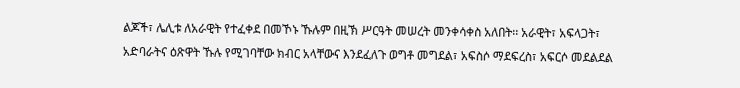ልጆች፣ ሌሊቱ ለአራዊት የተፈቀደ በመኾኑ ኹሉም በዚኽ ሥርዓት መሠረት መንቀሳቀስ አለበት፡፡ አራዊት፣ አፍላጋት፣ አድባራትና ዕጽዋት ኹሉ የሚገባቸው ክብር አላቸውና እንደፈለጉ ወግቶ መግደል፣ አፍስሶ ማደፍረስ፣ አፍርሶ መደልደል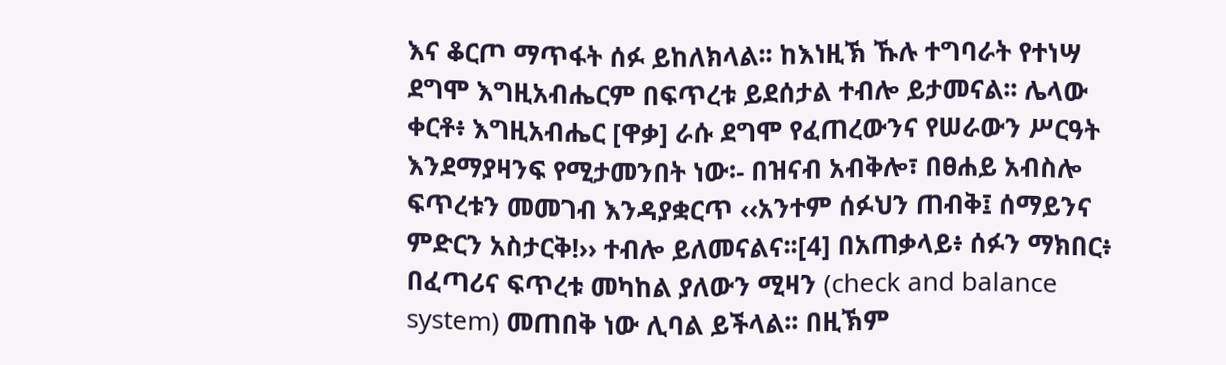እና ቆርጦ ማጥፋት ሰፉ ይከለክላል፡፡ ከእነዚኽ ኹሉ ተግባራት የተነሣ ደግሞ እግዚአብሔርም በፍጥረቱ ይደሰታል ተብሎ ይታመናል፡፡ ሌላው ቀርቶ፥ እግዚአብሔር [ዋቃ] ራሱ ደግሞ የፈጠረውንና የሠራውን ሥርዓት እንደማያዛንፍ የሚታመንበት ነው፡- በዝናብ አብቅሎ፣ በፀሐይ አብስሎ ፍጥረቱን መመገብ እንዳያቋርጥ ‹‹አንተም ሰፉህን ጠብቅ፤ ሰማይንና ምድርን አስታርቅ!›› ተብሎ ይለመናልና፡፡[4] በአጠቃላይ፥ ሰፉን ማክበር፥ በፈጣሪና ፍጥረቱ መካከል ያለውን ሚዛን (check and balance system) መጠበቅ ነው ሊባል ይችላል፡፡ በዚኽም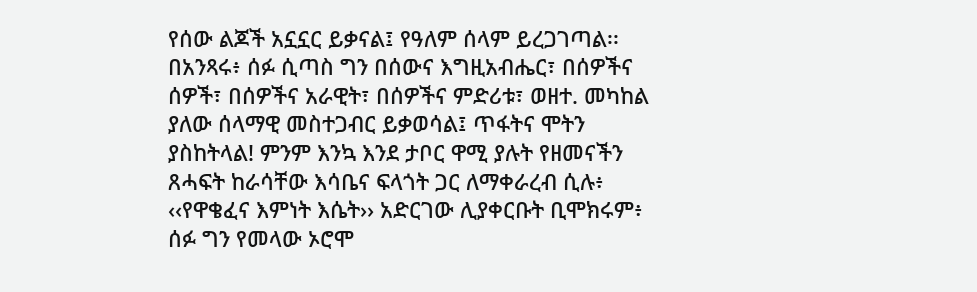የሰው ልጆች አኗኗር ይቃናል፤ የዓለም ሰላም ይረጋገጣል፡፡ በአንጻሩ፥ ሰፉ ሲጣስ ግን በሰውና እግዚአብሔር፣ በሰዎችና ሰዎች፣ በሰዎችና አራዊት፣ በሰዎችና ምድሪቱ፣ ወዘተ. መካከል ያለው ሰላማዊ መስተጋብር ይቃወሳል፤ ጥፋትና ሞትን ያስከትላል! ምንም እንኳ እንደ ታቦር ዋሚ ያሉት የዘመናችን ጸሓፍት ከራሳቸው እሳቤና ፍላጎት ጋር ለማቀራረብ ሲሉ፥ ‹‹የዋቄፈና እምነት እሴት›› አድርገው ሊያቀርቡት ቢሞክሩም፥ ሰፉ ግን የመላው ኦሮሞ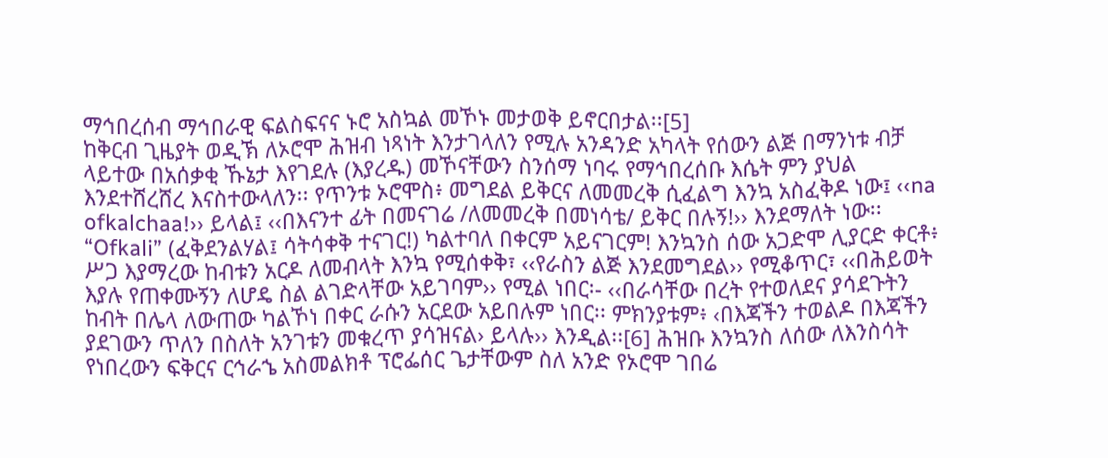ማኅበረሰብ ማኅበራዊ ፍልስፍናና ኑሮ አስኳል መኾኑ መታወቅ ይኖርበታል፡፡[5]
ከቅርብ ጊዜያት ወዲኽ ለኦሮሞ ሕዝብ ነጻነት እንታገላለን የሚሉ አንዳንድ አካላት የሰውን ልጅ በማንነቱ ብቻ ላይተው በአሰቃቂ ኹኔታ እየገደሉ (እያረዱ) መኾናቸውን ስንሰማ ነባሩ የማኅበረሰቡ እሴት ምን ያህል እንደተሸረሸረ እናስተውላለን፡፡ የጥንቱ ኦሮሞስ፥ መግደል ይቅርና ለመመረቅ ሲፈልግ እንኳ አስፈቅዶ ነው፤ ‹‹na ofkalchaa!›› ይላል፤ ‹‹በእናንተ ፊት በመናገሬ /ለመመረቅ በመነሳቴ/ ይቅር በሉኝ!›› እንደማለት ነው፡፡ “Ofkali” (ፈቅደንልሃል፤ ሳትሳቀቅ ተናገር!) ካልተባለ በቀርም አይናገርም! እንኳንስ ሰው አጋድሞ ሊያርድ ቀርቶ፥ ሥጋ እያማረው ከብቱን አርዶ ለመብላት እንኳ የሚሰቀቅ፣ ‹‹የራስን ልጅ እንደመግደል›› የሚቆጥር፣ ‹‹በሕይወት እያሉ የጠቀሙኝን ለሆዴ ስል ልገድላቸው አይገባም›› የሚል ነበር፡- ‹‹በራሳቸው በረት የተወለደና ያሳደጉትን ከብት በሌላ ለውጠው ካልኾነ በቀር ራሱን አርደው አይበሉም ነበር፡፡ ምክንያቱም፥ ‹በእጃችን ተወልዶ በእጃችን ያደገውን ጥለን በስለት አንገቱን መቁረጥ ያሳዝናል› ይላሉ›› እንዲል፡፡[6] ሕዝቡ እንኳንስ ለሰው ለእንስሳት የነበረውን ፍቅርና ርኅራኄ አስመልክቶ ፕሮፌሰር ጌታቸውም ስለ አንድ የኦሮሞ ገበሬ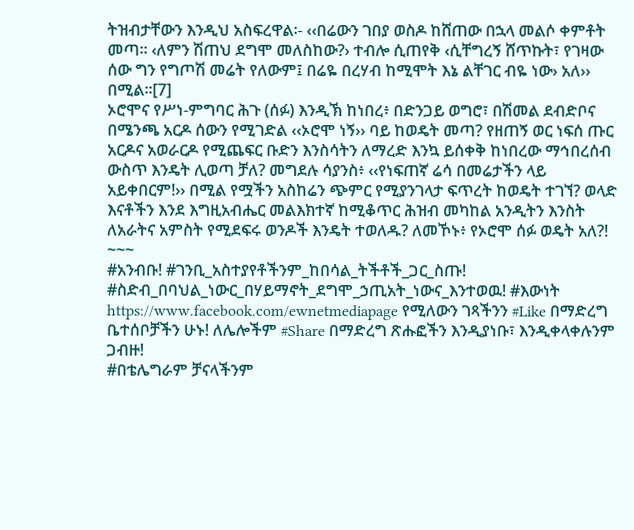ትዝብታቸውን እንዲህ አስፍረዋል፡- ‹‹በሬውን ገበያ ወስዶ ከሸጠው በኋላ መልሶ ቀምቶት መጣ፡፡ ‹ለምን ሽጠህ ደግሞ መለስከው?› ተብሎ ሲጠየቅ ‹ሲቸግረኝ ሸጥኩት፣ የገዛው ሰው ግን የግጦሽ መሬት የለውም፤ በሬዬ በረሃብ ከሚሞት እኔ ልቸገር ብዬ ነው› አለ›› በሚል፡፡[7]
ኦሮሞና የሥነ-ምግባር ሕጉ (ሰፉ) እንዲኽ ከነበረ፥ በድንጋይ ወግሮ፣ በሽመል ደብድቦና በሜንጫ አርዶ ሰውን የሚገድል ‹‹ኦሮሞ ነኝ›› ባይ ከወዴት መጣ? የዘጠኝ ወር ነፍሰ ጡር አርዶና አወራርዶ የሚጨፍር ቡድን እንስሳትን ለማረድ እንኳ ይሰቀቅ ከነበረው ማኅበረሰብ ውስጥ እንዴት ሊወጣ ቻለ? መግደሉ ሳያንስ፥ ‹‹የነፍጠኛ ሬሳ በመሬታችን ላይ አይቀበርም!›› በሚል የሟችን አስከሬን ጭምር የሚያንገላታ ፍጥረት ከወዴት ተገኘ? ወላድ እናቶችን እንደ እግዚአብሔር መልእክተኛ ከሚቆጥር ሕዝብ መካከል አንዲትን እንስት ለአራትና አምስት የሚደፍሩ ወንዶች እንዴት ተወለዱ? ለመኾኑ፥ የኦሮሞ ሰፉ ወዴት አለ?!
~~~
#አንብቡ! #ገንቢ_አስተያየቶችንም_ከበሳል_ትችቶች_ጋር_ስጡ! #ስድብ_በባህል_ነውር_በሃይማኖት_ደግሞ_ኃጢአት_ነውና_እንተወዉ! #እውነት https://www.facebook.com/ewnetmediapage የሚለውን ገጻችንን #Like በማድረግ ቤተሰቦቻችን ሁኑ! ለሌሎችም #Share በማድረግ ጽሑፎችን እንዲያነቡ፣ እንዲቀላቀሉንም ጋብዙ!
#በቴሌግራም ቻናላችንም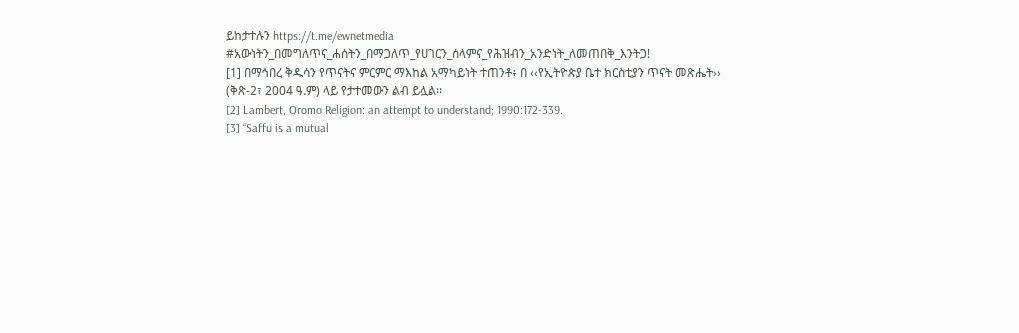ይከታተሉን https://t.me/ewnetmedia
#አውነትን_በመግለጥና_ሐሰትን_በማጋለጥ_የሀገርን_ሰላምና_የሕዝብን_አንድነት_ለመጠበቅ_እንትጋ!
[1] በማኅበረ ቅዱሳን የጥናትና ምርምር ማእከል አማካይነት ተጠንቶ፥ በ ‹‹የኢትዮጵያ ቤተ ክርስቲያን ጥናት መጽሔት›› (ቅጽ-2፣ 2004 ዓ.ም) ላይ የታተመውን ልብ ይሏል፡፡
[2] Lambert, Oromo Religion: an attempt to understand; 1990:172-339.
[3] “Saffu is a mutual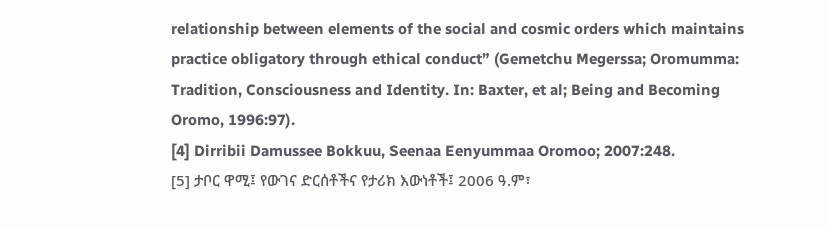relationship between elements of the social and cosmic orders which maintains practice obligatory through ethical conduct” (Gemetchu Megerssa; Oromumma: Tradition, Consciousness and Identity. In: Baxter, et al; Being and Becoming Oromo, 1996:97).
[4] Dirribii Damussee Bokkuu, Seenaa Eenyummaa Oromoo; 2007:248.
[5] ታቦር ዋሚ፤ የውገና ድርሰቶችና የታሪክ እውነቶች፤ 2006 ዓ.ም፣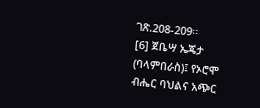ገጽ.208-209፡፡
[6] ጀቤሣ ኤጄታ (ባላምበራስ)፤ የኦሮሞ ብሔር ባህልና አጭር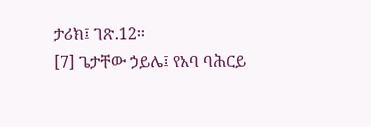ታሪክ፤ ገጽ.12፡፡
[7] ጌታቸው ኃይሌ፤ የአባ ባሕርይ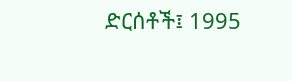ድርሰቶች፤ 1995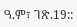ዓ.ም፣ ገጽ.19::